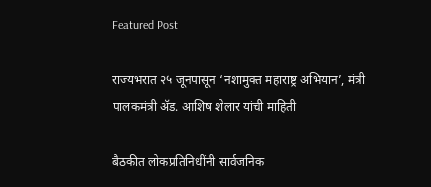Featured Post

राज्यभरात २५ जूनपासून ‘नशामुक्त महाराष्ट्र अभियान’, मंत्री पालकमंत्री ॲड. आशिष शेलार यांची माहिती

बैठकीत लोकप्रतिनिधींनी सार्वजनिक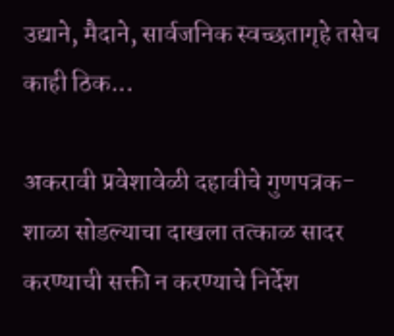उद्याने, मैदाने, सार्वजनिक स्वच्छतागृहे तसेच काही ठिक...

अकरावी प्रवेशावेळी दहावीचे गुणपत्रक-शाळा सोडल्याचा दाखला तत्काळ सादर करण्याची सक्ती न करण्याचे निर्देश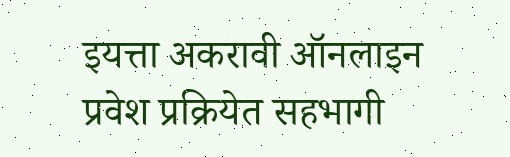इयत्ता अकरावी ऑनलाइन प्रवेश प्रक्रियेत सहभागी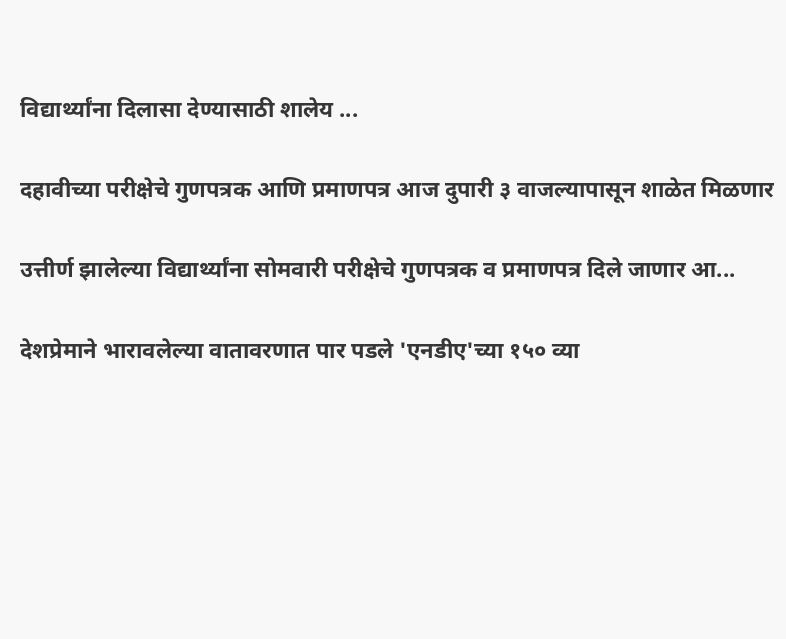विद्यार्थ्यांना दिलासा देण्यासाठी शालेय ...

दहावीच्या परीक्षेचे गुणपत्रक आणि प्रमाणपत्र आज दुपारी ३ वाजल्यापासून शाळेत मिळणार

उत्तीर्ण झालेल्या विद्यार्थ्यांना सोमवारी परीक्षेचे गुणपत्रक व प्रमाणपत्र दिले जाणार आ...

देशप्रेमाने भारावलेल्या वातावरणात पार पडले 'एनडीए'च्या १५० व्या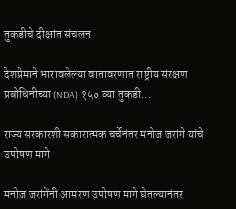तुकडीचे दीक्षांत संचलन

देशप्रेमाने भारावलेल्या वातावरणात राष्ट्रीय संरक्षण प्रबोधिनीच्या (NDA) १५० व्या तुकडी...

राज्य सरकारशी सकारात्मक चर्चेनंतर मनोज जरांगे यांचे उपोषण मागे

मनोज जरांगेंनी आमरण उपोषण मागे घेतल्यानंतर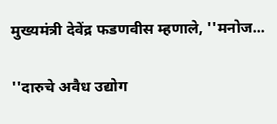मुख्यमंत्री देवेंद्र फडणवीस म्हणाले, ''मनोज...

''दारुचे अवैध उद्योग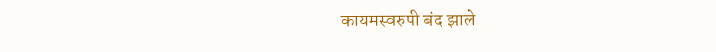कायमस्वरुपी बंद झाले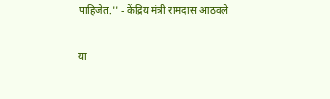पाहिजेत.'' - केंद्रिय मंत्री रामदास आठवले

या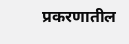प्रकरणातील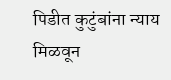पिडीत कुटुंबांना न्याय मिळवून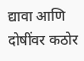द्यावा आणि दोषींवर कठोर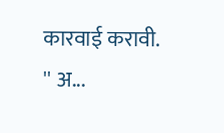कारवाई करावी. '' अ...